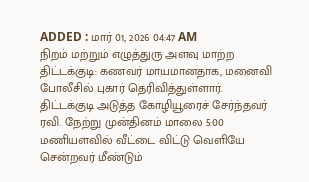ADDED : மார் 01, 2026 04:47 AM
நிறம் மற்றும் எழுத்துரு அளவு மாற்ற
திட்டக்குடி: கணவர் மாயமானதாக, மனைவி போலீசில் புகார் தெரிவித்துள்ளார்.
திட்டக்குடி அடுத்த கோழியூரைச் சேர்ந்தவர் ரவி. நேற்று முன்தினம் மாலை 5:00 மணியளவில் வீட்டை விட்டு வெளியே சென்றவர் மீண்டும்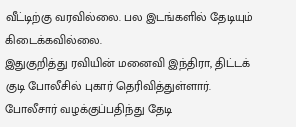வீட்டிற்கு வரவில்லை. பல இடங்களில் தேடியும் கிடைக்கவில்லை.
இதுகுறித்து ரவியின் மனைவி இந்திரா, திட்டக் குடி போலீசில் புகார் தெரிவித்துள்ளார்.
போலீசார் வழக்குப்பதிந்து தேடி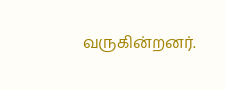வருகின்றனர்.